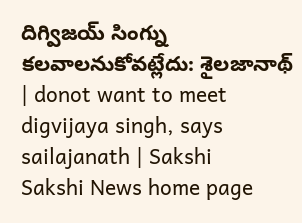దిగ్విజయ్ సింగ్ను కలవాలనుకోవట్లేదు: శైలజానాథ్ | donot want to meet digvijaya singh, says sailajanath | Sakshi
Sakshi News home page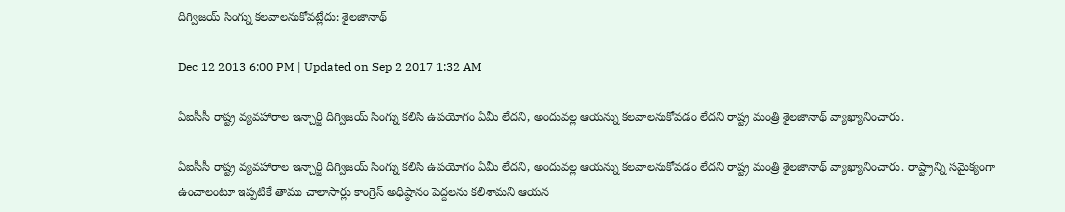దిగ్విజయ్ సింగ్ను కలవాలనుకోవట్లేదు: శైలజానాథ్

Dec 12 2013 6:00 PM | Updated on Sep 2 2017 1:32 AM

ఏఐసీసీ రాష్ట్ర వ్యవహారాల ఇన్చార్జి దిగ్విజయ్ సింగ్ను కలిసి ఉపయోగం ఏమీ లేదని, అందువల్ల ఆయన్ను కలవాలనుకోవడం లేదని రాష్ట్ర మంత్రి శైలజానాథ్ వ్యాఖ్యానించారు.

ఏఐసీసీ రాష్ట్ర వ్యవహారాల ఇన్చార్జి దిగ్విజయ్ సింగ్ను కలిసి ఉపయోగం ఏమీ లేదని, అందువల్ల ఆయన్ను కలవాలనుకోవడం లేదని రాష్ట్ర మంత్రి శైలజానాథ్ వ్యాఖ్యానించారు. రాష్ట్రాన్ని సమైక్యంగా ఉంచాలంటూ ఇప్పటికే తాము చాలాసార్లు కాంగ్రెస్ అధిష్ఠానం పెద్దలను కలిశామని ఆయన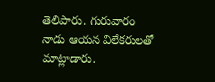తెలిపారు. గురువారం నాడు ఆయన విలేకరులతో మాట్లాడారు.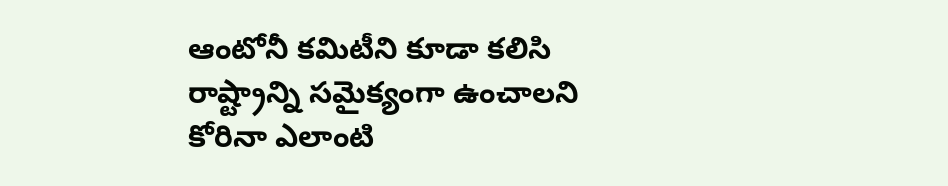ఆంటోనీ కమిటీని కూడా కలిసి రాష్ట్రాన్ని సమైక్యంగా ఉంచాలని కోరినా ఎలాంటి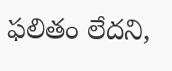ఫలితం లేదని,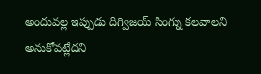అందువల్ల ఇప్పుడు దిగ్విజయ్ సింగ్ను కలవాలని అనుకోవట్లేదని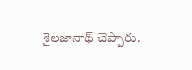శైలజానాథ్ చెప్పారు.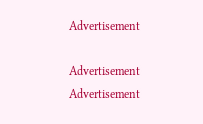Advertisement

Advertisement
Advertisement